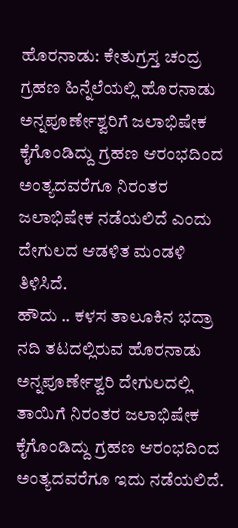ಹೊರನಾಡು: ಕೇತುಗ್ರಸ್ತ ಚಂದ್ರ ಗ್ರಹಣ ಹಿನ್ನೆಲೆಯಲ್ಲಿ ಹೊರನಾಡು ಅನ್ನಪೂರ್ಣೇಶ್ವರಿಗೆ ಜಲಾಭಿಷೇಕ ಕೈಗೊಂಡಿದ್ದು ಗ್ರಹಣ ಆರಂಭದಿಂದ ಅಂತ್ಯದವರೆಗೂ ನಿರಂತರ ಜಲಾಭಿಷೇಕ ನಡೆಯಲಿದೆ ಎಂದು ದೇಗುಲದ ಆಡಳಿತ ಮಂಡಳಿ ತಿಳಿಸಿದೆ.
ಹೌದು .. ಕಳಸ ತಾಲೂಕಿನ ಭದ್ರಾ ನದಿ ತಟದಲ್ಲಿರುವ ಹೊರನಾಡು ಅನ್ನಪೂರ್ಣೇಶ್ವರಿ ದೇಗುಲದಲ್ಲಿ ತಾಯಿಗೆ ನಿರಂತರ ಜಲಾಭಿಷೇಕ ಕೈಗೊಂಡಿದ್ದು ಗ್ರಹಣ ಆರಂಭದಿಂದ ಅಂತ್ಯದವರೆಗೂ ಇದು ನಡೆಯಲಿದೆ.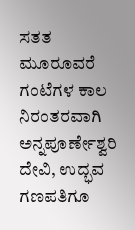ಸತತ ಮೂರೂವರೆ ಗಂಟೆಗಳ ಕಾಲ ನಿರಂತರವಾಗಿ ಅನ್ನಪೂರ್ಣೇಶ್ವರಿ ದೇವಿ, ಉದ್ಭವ ಗಣಪತಿಗೂ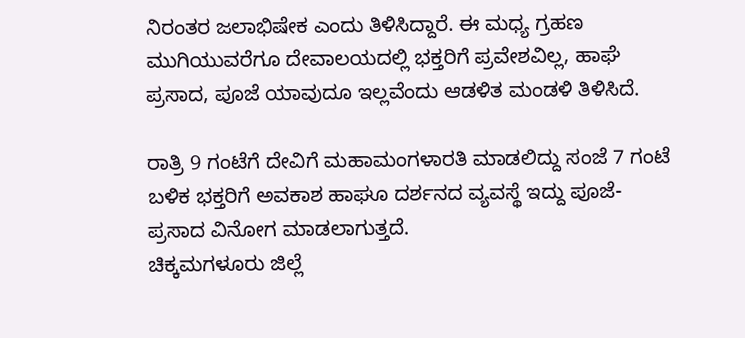ನಿರಂತರ ಜಲಾಭಿಷೇಕ ಎಂದು ತಿಳಿಸಿದ್ದಾರೆ. ಈ ಮಧ್ಯ ಗ್ರಹಣ ಮುಗಿಯುವರೆಗೂ ದೇವಾಲಯದಲ್ಲಿ ಭಕ್ತರಿಗೆ ಪ್ರವೇಶವಿಲ್ಲ, ಹಾಘೆ ಪ್ರಸಾದ, ಪೂಜೆ ಯಾವುದೂ ಇಲ್ಲವೆಂದು ಆಡಳಿತ ಮಂಡಳಿ ತಿಳಿಸಿದೆ.

ರಾತ್ರಿ 9 ಗಂಟೆಗೆ ದೇವಿಗೆ ಮಹಾಮಂಗಳಾರತಿ ಮಾಡಲಿದ್ದು ಸಂಜೆ 7 ಗಂಟೆ ಬಳಿಕ ಭಕ್ತರಿಗೆ ಅವಕಾಶ ಹಾಘೂ ದರ್ಶನದ ವ್ಯವಸ್ಥೆ ಇದ್ದು ಪೂಜೆ-ಪ್ರಸಾದ ವಿನೋಗ ಮಾಡಲಾಗುತ್ತದೆ.
ಚಿಕ್ಕಮಗಳೂರು ಜಿಲ್ಲೆ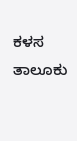ಕಳಸ ತಾಲೂಕು